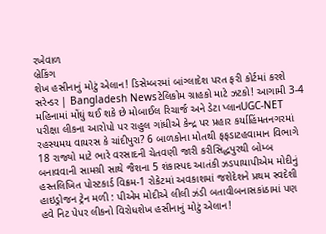રખેવાળ
બ્રેકિંગ
શેખ હસીનાનું મોટું એલાન! ડિસેમ્બરમાં બાંગ્લાદેશ પરત ફરી કોર્ટમાં કરશે સરેન્ડર | Bangladesh Newsટેલિકોમ ગ્રાહકો માટે ઝટકો! આગામી 3-4 મહિનામાં મોંઘું થઈ શકે છે મોબાઈલ રિચાર્જ અને ડેટા પ્લાનUGC-NET પરીક્ષા લીકના આરોપો પર રાહુલ ગાંધીએ કેન્દ્ર પર પ્રહાર કર્યાહિંમતનગરમાં રહસ્યમય વાયરસ કે ચાંદીપુરા? 6 બાળકોના મોતથી ફફડાટહવામાન વિભાગે 18 રાજ્યો માટે ભારે વરસાદની ચેતવણી જારી કરીસિદ્ધપુરથી બોમ્બ બનાવવાની સામગ્રી સાથે જૈશના 5 શંકાસ્પદ આતંકી ઝડપાયાપીએમ મોદીનું હસ્તલિખિત પોસ્ટકાર્ડ વિક્રમ-1 રોકેટમાં અવકાશમાં જશેદેશને પ્રથમ સ્વદેશી હાઇડ્રોજન ટ્રેન મળી : પીએમ મોદીએ લીલી ઝંડી બતાવીબનાસકાંઠામાં પણ હવે નિટ પેપર લીકનો વિરોધશેખ હસીનાનું મોટું એલાન!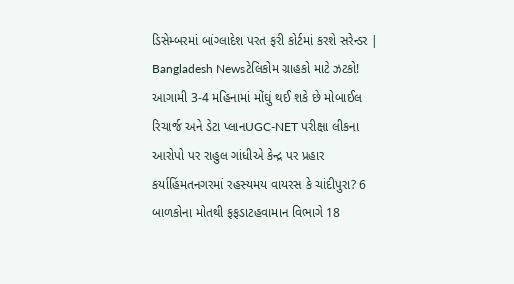ડિસેમ્બરમાં બાંગ્લાદેશ પરત ફરી કોર્ટમાં કરશે સરેન્ડર | Bangladesh Newsટેલિકોમ ગ્રાહકો માટે ઝટકો! આગામી 3-4 મહિનામાં મોંઘું થઈ શકે છે મોબાઈલ રિચાર્જ અને ડેટા પ્લાનUGC-NET પરીક્ષા લીકના આરોપો પર રાહુલ ગાંધીએ કેન્દ્ર પર પ્રહાર કર્યાહિંમતનગરમાં રહસ્યમય વાયરસ કે ચાંદીપુરા? 6 બાળકોના મોતથી ફફડાટહવામાન વિભાગે 18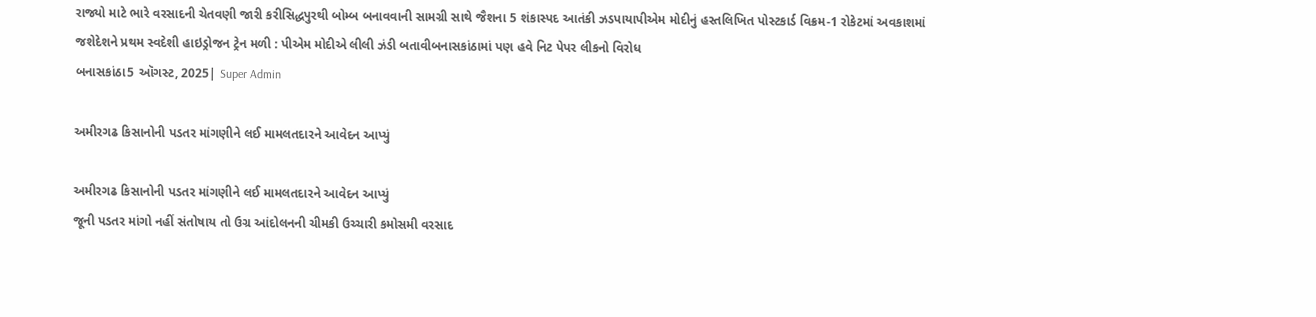રાજ્યો માટે ભારે વરસાદની ચેતવણી જારી કરીસિદ્ધપુરથી બોમ્બ બનાવવાની સામગ્રી સાથે જૈશના 5 શંકાસ્પદ આતંકી ઝડપાયાપીએમ મોદીનું હસ્તલિખિત પોસ્ટકાર્ડ વિક્રમ-1 રોકેટમાં અવકાશમાં જશેદેશને પ્રથમ સ્વદેશી હાઇડ્રોજન ટ્રેન મળી : પીએમ મોદીએ લીલી ઝંડી બતાવીબનાસકાંઠામાં પણ હવે નિટ પેપર લીકનો વિરોધ
બનાસકાંઠા5 ઑગસ્ટ, 2025| Super Admin

અમીરગઢ કિસાનોની પડતર માંગણીને લઈ મામલતદારને આવેદન આપ્યું

અમીરગઢ કિસાનોની પડતર માંગણીને લઈ મામલતદારને આવેદન આપ્યું
જૂની પડતર માંગો નહીં સંતોષાય તો ઉગ્ર આંદોલનની ચીમકી ઉચ્ચારી કમોસમી વરસાદ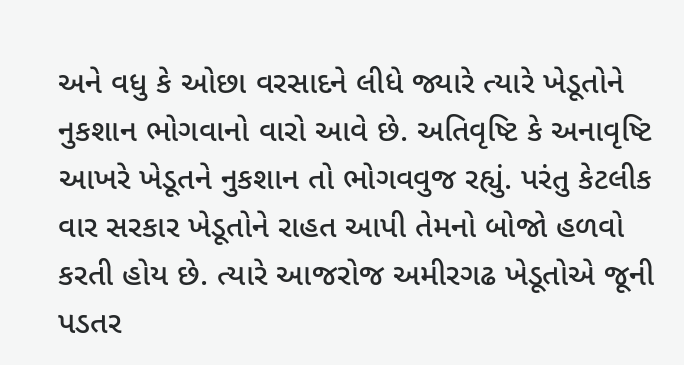અને વધુ કે ઓછા વરસાદને લીધે જ્યારે ત્યારે ખેડૂતોને નુકશાન ભોગવાનો વારો આવે છે. અતિવૃષ્ટિ કે અનાવૃષ્ટિ આખરે ખેડૂતને નુકશાન તો ભોગવવુજ રહ્યું. પરંતુ કેટલીક વાર સરકાર ખેડૂતોને રાહત આપી તેમનો બોજો હળવો કરતી હોય છે. ત્યારે આજરોજ અમીરગઢ ખેડૂતોએ જૂની પડતર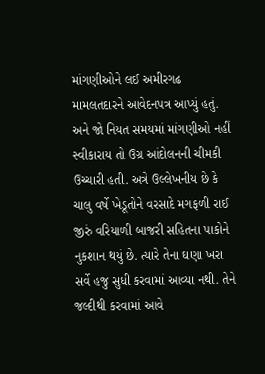માંગણીઓને લઈ અમીરગઢ મામલતદારને આવેદનપત્ર આપ્યું હતું. અને જો નિયત સમયમાં માંગણીઓ નહીં સ્વીકારાય તો ઉગ્ર આંદોલનની ચીમકી ઉચ્ચારી હતી. અત્રે ઉલ્લેખનીય છે કે ચાલુ વર્ષે ખેડૂતોને વરસાદે મગફળી રાઈ જીરું વરિયાળી બાજરી સહિતના પાકોને નુકશાન થયું છે. ત્યારે તેના ઘણા ખરા સર્વે હજુ સુધી કરવામાં આવ્યા નથી. તેને જલ્દીથી કરવામાં આવે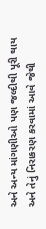અને અન્ય માંગણીઓ પણ જલ્દીથી પૂરી થાય અને તેનું નિરાકરણ કરવામાં આવે જેથી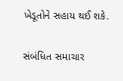ખેડૂતોને સહાય થઈ શકે.

સંબંધિત સમાચાર